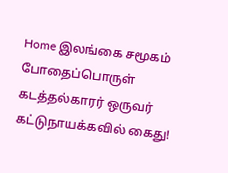Home இலங்கை சமூகம் போதைப்பொருள் கடத்தல்காரர் ஒருவர் கட்டுநாயக்கவில் கைது!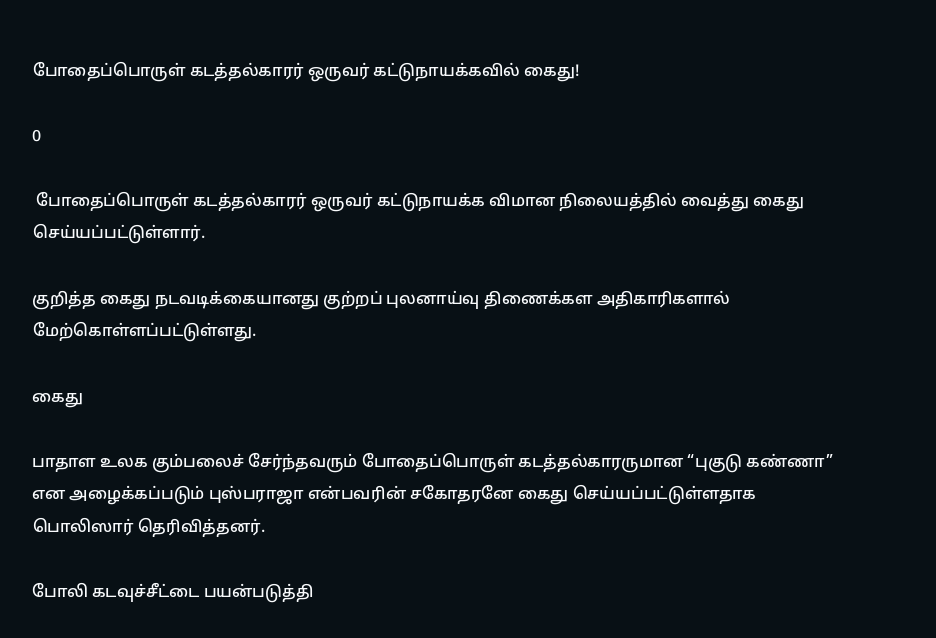போதைப்பொருள் கடத்தல்காரர் ஒருவர் கட்டுநாயக்கவில் கைது!

0

 போதைப்பொருள் கடத்தல்காரர் ஒருவர் கட்டுநாயக்க விமான நிலையத்தில் வைத்து கைது செய்யப்பட்டுள்ளார்.

குறித்த கைது நடவடிக்கையானது குற்றப் புலனாய்வு திணைக்கள அதிகாரிகளால் மேற்கொள்ளப்பட்டுள்ளது.

கைது

பாதாள உலக கும்பலைச் சேர்ந்தவரும் போதைப்பொருள் கடத்தல்காரருமான “புகுடு கண்ணா” என அழைக்கப்படும் புஸ்பராஜா என்பவரின் சகோதரனே கைது செய்யப்பட்டுள்ளதாக பொலிஸார் தெரிவித்தனர்.

போலி கடவுச்சீட்டை பயன்படுத்தி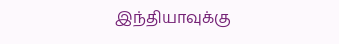இந்தியாவுக்கு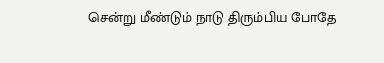சென்று மீண்டும் நாடு திரும்பிய போதே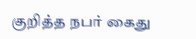குறித்த நபர் கைது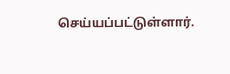செய்யப்பட்டுள்ளார்.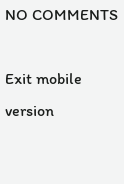NO COMMENTS

Exit mobile version